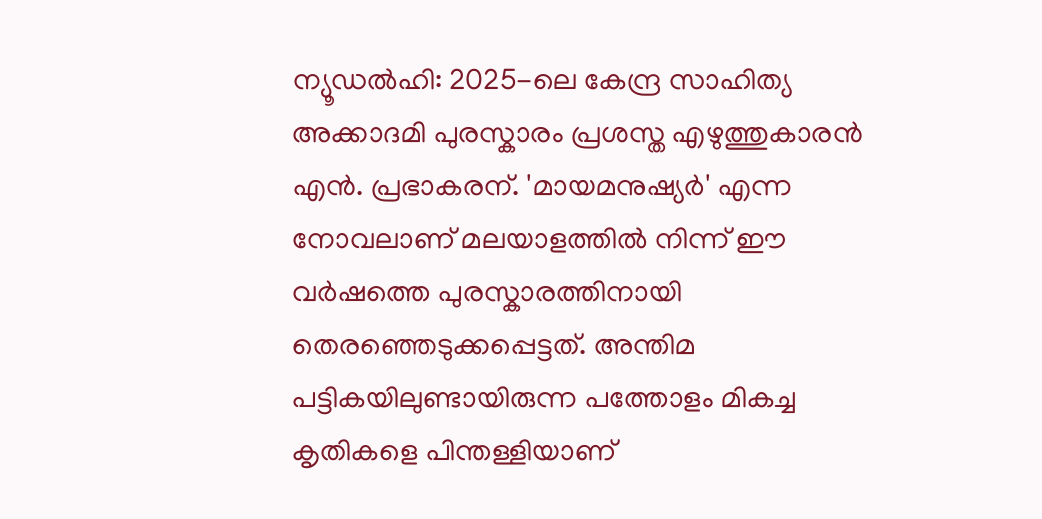ന്യൂഡൽഹി: 2025-ലെ കേന്ദ്ര സാഹിത്യ അക്കാദമി പുരസ്കാരം പ്രശസ്ത എഴുത്തുകാരൻ എൻ. പ്രഭാകരന്. 'മായമനുഷ്യർ' എന്ന നോവലാണ് മലയാളത്തിൽ നിന്ന് ഈ വർഷത്തെ പുരസ്കാരത്തിനായി തെരഞ്ഞെടുക്കപ്പെട്ടത്. അന്തിമ പട്ടികയിലുണ്ടായിരുന്ന പത്തോളം മികച്ച കൃതികളെ പിന്തള്ളിയാണ്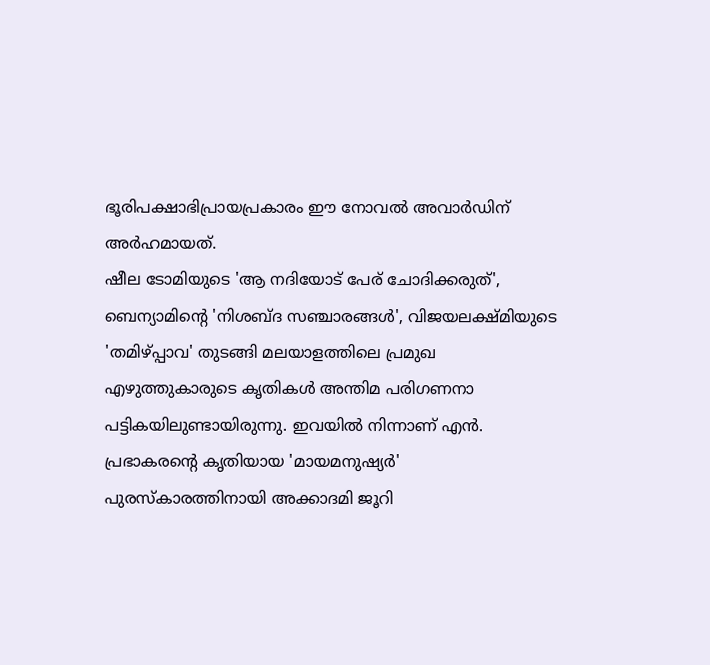ഭൂരിപക്ഷാഭിപ്രായപ്രകാരം ഈ നോവൽ അവാർഡിന് അർഹമായത്.
ഷീല ടോമിയുടെ 'ആ നദിയോട് പേര് ചോദിക്കരുത്', ബെന്യാമിന്റെ 'നിശബ്ദ സഞ്ചാരങ്ങൾ', വിജയലക്ഷ്മിയുടെ 'തമിഴ്പ്പാവ' തുടങ്ങി മലയാളത്തിലെ പ്രമുഖ എഴുത്തുകാരുടെ കൃതികൾ അന്തിമ പരിഗണനാ പട്ടികയിലുണ്ടായിരുന്നു. ഇവയിൽ നിന്നാണ് എൻ. പ്രഭാകരന്റെ കൃതിയായ 'മായമനുഷ്യർ' പുരസ്കാരത്തിനായി അക്കാദമി ജൂറി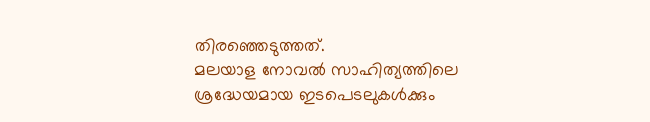തിരഞ്ഞെടുത്തത്.
മലയാള നോവൽ സാഹിത്യത്തിലെ ശ്രദ്ധേയമായ ഇടപെടലുകൾക്കും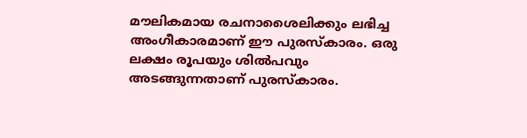മൗലികമായ രചനാശൈലിക്കും ലഭിച്ച അംഗീകാരമാണ് ഈ പുരസ്കാരം. ഒരു ലക്ഷം രൂപയും ശിൽപവും അടങ്ങുന്നതാണ് പുരസ്കാരം.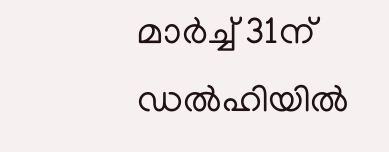മാർച്ച് 31ന് ഡൽഹിയിൽ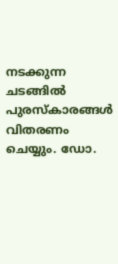നടക്കുന്ന ചടങ്ങിൽ പുരസ്കാരങ്ങൾ വിതരണം ചെയ്യും. ഡോ.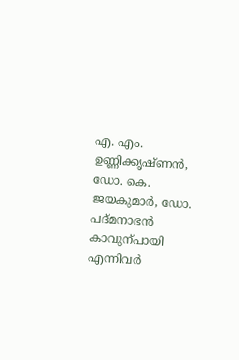എ. എം. ഉണ്ണിക്കൃഷ്ണൻ, ഡോ. കെ. ജയകുമാർ, ഡോ. പദ്മനാഭൻ കാവുന്പായി എന്നിവർ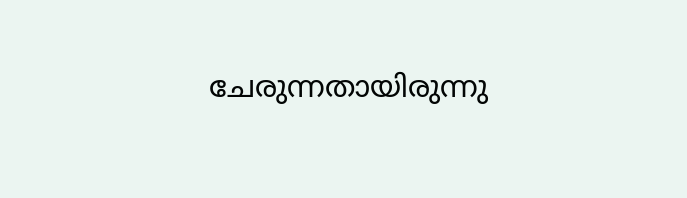ചേരുന്നതായിരുന്നു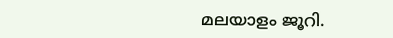മലയാളം ജൂറി.